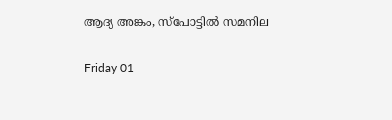ആദ്യ അങ്കം, സ്പോട്ടിൽ സമനില

Friday 01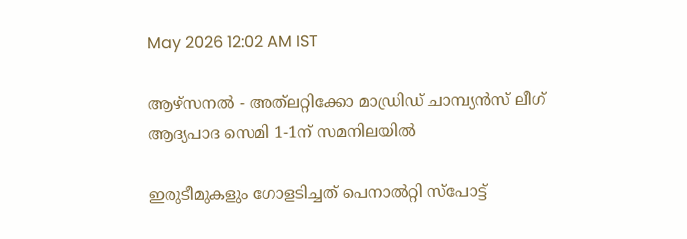May 2026 12:02 AM IST

ആഴ്സനൽ - അത്‌ലറ്റിക്കോ മാഡ്രിഡ് ചാമ്പ്യൻസ് ലീഗ് ആദ്യപാദ സെമി 1-1ന് സമനിലയിൽ

ഇരുടീമുകളും ഗോളടിച്ചത് പെനാൽറ്റി സ്പോട്ട്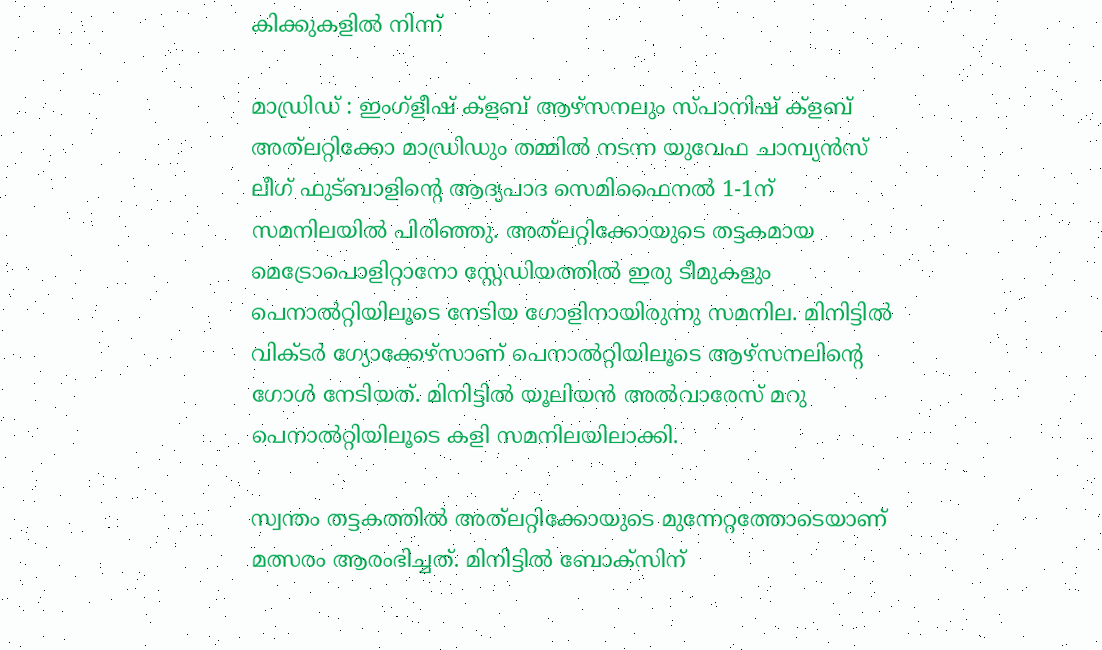കിക്കുകളിൽ നിന്ന്

മാഡ്രിഡ് : ഇംഗ്ളീഷ് ക്ളബ് ആഴ്സനലും സ്പാനിഷ് ക്ളബ് അത്‌ലറ്റിക്കോ മാഡ്രിഡും തമ്മിൽ നടന്ന യുവേഫ ചാമ്പ്യൻസ് ലീഗ് ഫുട്ബാളിന്റെ ആദ്യപാദ സെമിഫൈനൽ 1-1ന് സമനിലയിൽ പിരിഞ്ഞു. അത്‌ലറ്റിക്കോയുടെ തട്ടകമായ മെട്രോപൊളിറ്റാനോ സ്റ്റേഡിയത്തിൽ ഇരു ടീമുകളും പെനാൽറ്റിയിലൂടെ നേടിയ ഗോളിനായിരുന്നു സമനില. മിനിട്ടിൽ വിക്ടർ ഗ്യോക്കേഴ്സാണ് പെനാൽറ്റിയിലൂടെ ആഴ്സനലിന്റെ ഗോൾ നേടിയത്. മിനിട്ടിൽ യൂലിയൻ അൽവാരേസ് മറു പെനാൽറ്റിയിലൂടെ കളി സമനിലയിലാക്കി.

സ്വന്തം തട്ടകത്തിൽ അത്‌ലറ്റിക്കോയുടെ മുന്നേറ്റത്തോടെയാണ് മത്സരം ആരംഭിച്ചത്. മിനിട്ടിൽ ബോക്സിന്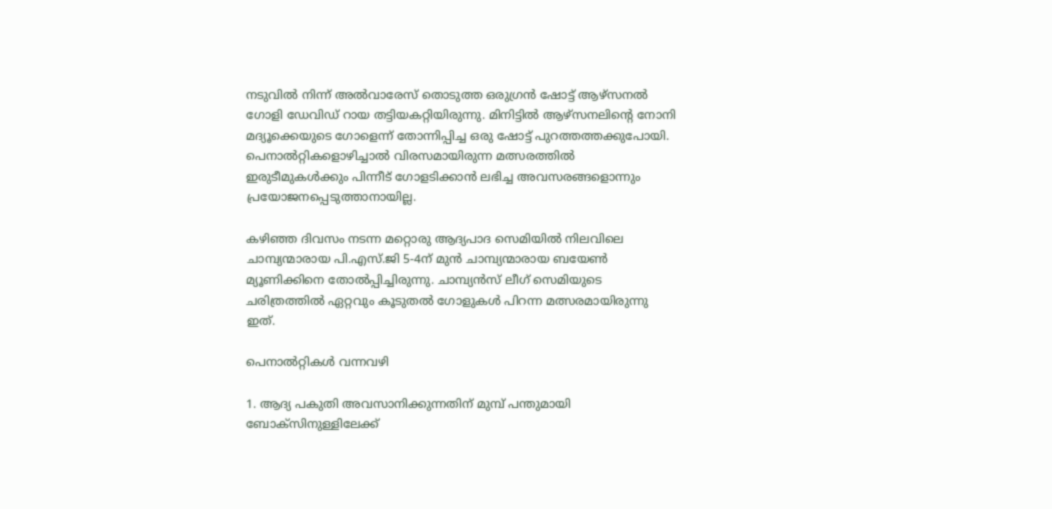നടുവിൽ നിന്ന് അൽവാരേസ് തൊടുത്ത ഒരുഗ്രൻ ഷോട്ട് ആഴ്സനൽ ഗോളി ഡേവിഡ് റായ തട്ടിയകറ്റിയിരുന്നു. മിനിട്ടിൽ ആഴ്സനലിന്റെ നോനി മദ്യൂക്കെയുടെ ഗോളെന്ന് തോന്നിപ്പിച്ച ഒരു ഷോട്ട് പുറത്തത്തക്കുപോയി. പെനാൽറ്റികളൊഴിച്ചാൽ വിരസമായിരുന്ന മത്സരത്തിൽ ഇരുടീമുകൾക്കും പിന്നീട് ഗോളടിക്കാൻ ലഭിച്ച അവസരങ്ങളൊന്നും പ്രയോജനപ്പെടുത്താനായില്ല.

കഴിഞ്ഞ ദിവസം ന‌ടന്ന മറ്റൊരു ആദ്യപാദ സെമിയിൽ നിലവിലെ ചാമ്പ്യന്മാരായ പി.എസ്.ജി 5-4ന് മുൻ ചാമ്പ്യന്മാരായ ബയേൺ മ്യൂണിക്കിനെ തോൽപ്പിച്ചിരുന്നു. ചാമ്പ്യൻസ് ലീഗ് സെമിയുടെ ചരിത്രത്തിൽ ഏറ്റവും കൂടുതൽ ഗോളുകൾ പിറന്ന മത്സരമായിരുന്നു ഇത്.

പെനാൽറ്റികൾ വന്നവഴി

1. ആദ്യ പകുതി അവസാനിക്കുന്നതിന് മുമ്പ് പന്തുമായി ബോക്സിനുള്ളിലേക്ക്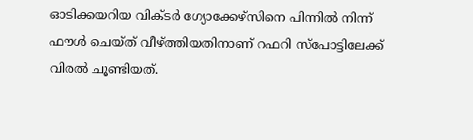ഓടിക്കയറിയ വിക്ടർ ഗ്യോക്കേഴ്സിനെ പിന്നിൽ നിന്ന് ഫൗൾ ചെയ്ത് വീഴ്ത്തിയതിനാണ് റഫറി സ്പോട്ടിലേക്ക് വിരൽ ചൂണ്ടിയത്.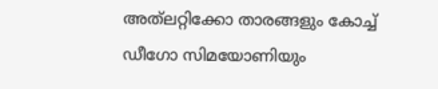അത്‌ലറ്റിക്കോ താരങ്ങളും കോച്ച് ഡീഗോ സിമയോണിയും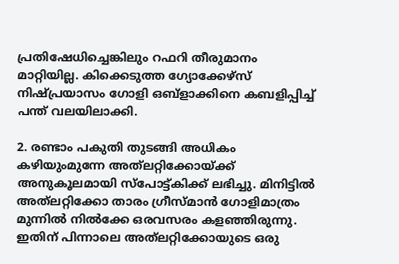പ്രതിഷേധിച്ചെങ്കിലും റഫറി തീരുമാനം മാറ്റിയില്ല. കിക്കെടുത്ത ഗ്യോക്കേഴ്സ് നിഷ്പ്രയാസം ഗോളി ഒബ്ളാക്കിനെ കബളിപ്പിച്ച് പന്ത് വലയിലാക്കി.

2. രണ്ടാം പകുതി തുടങ്ങി അധികം കഴിയുംമുന്നേ അത്‌ലറ്റിക്കോയ്ക്ക് അനുകൂലമായി സ്പോട്ട്കിക്ക് ലഭിച്ചു. മിനിട്ടിൽ അത്‌ലറ്റിക്കോ താരം ഗ്രീസ്മാൻ ഗോളിമാത്രം മുന്നിൽ നിൽക്കേ ഒരവസരം കളഞ്ഞിരുന്നു. ഇതിന് പിന്നാലെ അത്‌ലറ്റിക്കോയുടെ ഒരു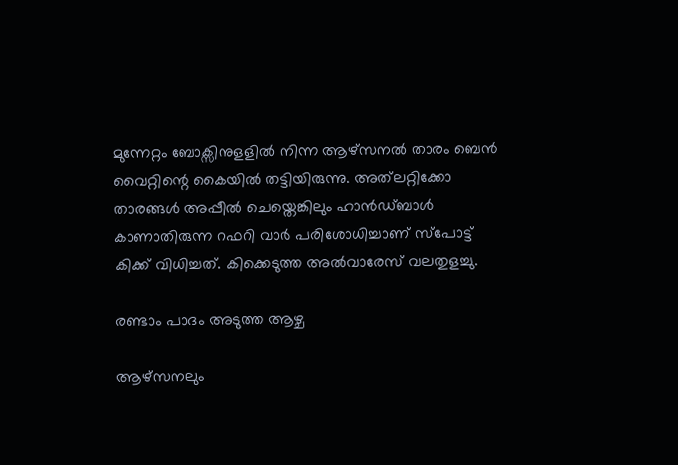മുന്നേറ്റം ബോക്സിനുളളിൽ നിന്ന ആഴ്സനൽ താരം ബെൻ വൈറ്റിന്റെ കൈയിൽ തട്ടിയിരുന്നു. അത്‌ലറ്റിക്കോ താരങ്ങൾ അപ്പീൽ ചെയ്തെങ്കിലും ഹാൻഡ്ബാൾ കാണാതിരുന്ന റഫറി വാർ പരിശോധിച്ചാണ് സ്പോട്ട് കിക്ക് വിധിച്ചത്. കിക്കെടുത്ത അൽവാരേസ് വലതുളച്ചു.

രണ്ടാം പാദം അടുത്ത ആഴ്ച

ആഴ്സനലും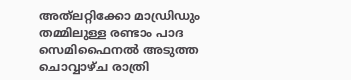അത്‌ലറ്റിക്കോ മാഡ്രിഡും തമ്മിലുള്ള രണ്ടാം പാദ സെമിഫൈനൽ അടുത്ത ചൊവ്വാഴ്ച രാത്രി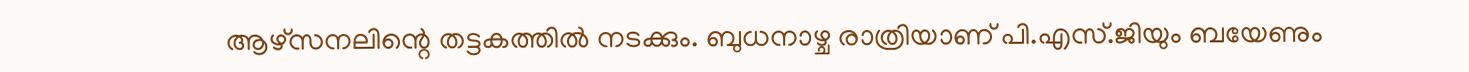ആഴ്സനലിന്റെ തട്ടകത്തിൽ നടക്കും. ബുധനാഴ്ച രാത്രിയാണ് പി.എസ്.ജിയും ബയേണും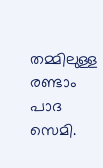തമ്മിലുള്ള രണ്ടാം പാദ സെമി.